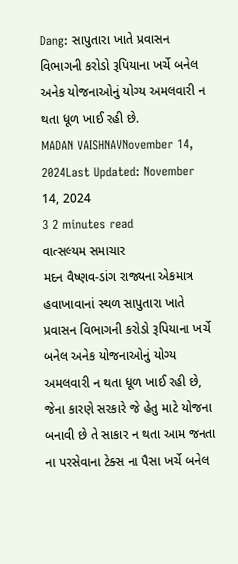Dang: સાપુતારા ખાતે પ્રવાસન વિભાગની કરોડો રૂપિયાના ખર્ચે બનેલ અનેક યોજનાઓનું યોગ્ય અમલવારી ન થતા ધૂળ ખાઈ રહી છે.
MADAN VAISHNAVNovember 14, 2024Last Updated: November 14, 2024
3 2 minutes read
વાત્સલ્યમ સમાચાર
મદન વૈષ્ણવ-ડાંગ રાજ્યના એકમાત્ર હવાખાવાનાં સ્થળ સાપુતારા ખાતે પ્રવાસન વિભાગની કરોડો રૂપિયાના ખર્ચે બનેલ અનેક યોજનાઓનું યોગ્ય અમલવારી ન થતા ધૂળ ખાઈ રહી છે, જેના કારણે સરકારે જે હેતુ માટે યોજના બનાવી છે તે સાકાર ન થતા આમ જનતા ના પરસેવાના ટેક્સ ના પૈસા ખર્ચે બનેલ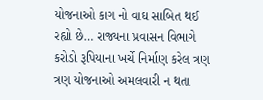યોજનાઓ કાગ નો વાઘ સાબિત થઈ રહ્યો છે… રાજ્યના પ્રવાસન વિભાગે કરોડો રૂપિયાના ખર્ચે નિર્માણ કરેલ ત્રણ ત્રણ યોજનાઓ અમલવારી ન થતા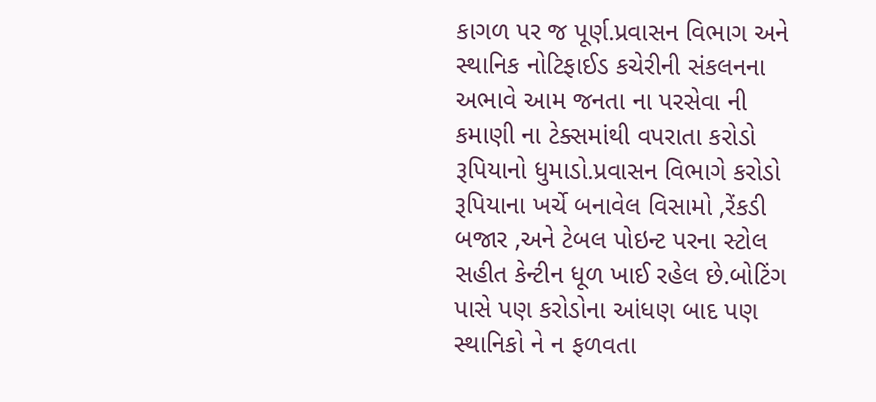કાગળ પર જ પૂર્ણ.પ્રવાસન વિભાગ અને સ્થાનિક નોટિફાઈડ કચેરીની સંકલનના અભાવે આમ જનતા ના પરસેવા ની કમાણી ના ટેક્સમાંથી વપરાતા કરોડો રૂપિયાનો ધુમાડો.પ્રવાસન વિભાગે કરોડો રૂપિયાના ખર્ચે બનાવેલ વિસામો ,રેંકડી બજાર ,અને ટેબલ પોઇન્ટ પરના સ્ટોલ સહીત કેન્ટીન ધૂળ ખાઈ રહેલ છે.બોટિંગ પાસે પણ કરોડોના આંધણ બાદ પણ સ્થાનિકો ને ન ફળવતા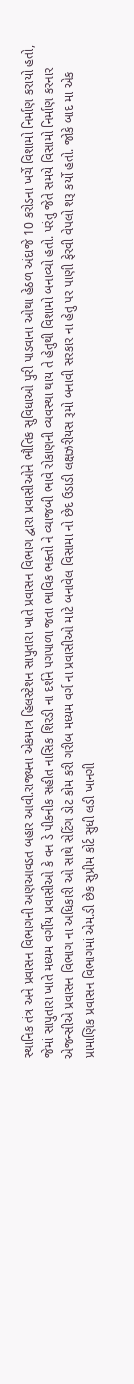સ્થાનિક તંત્ર અને પ્રવાસન વિભાગની અણઆવડત બહાર આવી.રાજ્યના એકમાત્ર હિલસ્ટેશન સાપુતારા ખાતે પ્રવાસન વિભાગ દ્વારા પ્રવાસીઓને ભૌતિક સુવિધાઓ પુરી પાડવાના ઓથા હેઠળ અંદાજે 10 કરોડના ખર્ચે વિશામો નિર્માણ કરાયો હતો, જેમાં સાપુતારા ખાતે મધ્યમ વર્ગીય પ્રવાસીઓ કે વન ડે પીકનીક સહીત નાસિક શિરડી ના દર્શને પગપાળા જતા ભાવિક ભક્તો ને વ્યાજબી ભાવે રોકાણની વ્યવસ્થા થાય તે હેતુથી વિશામો બનાવ્યો હતો. પરંતુ જેતે સમયે વિસામો નિર્માણ કરનાર એજન્સીએ પ્રવાસન વિભાગ ના અધિકારી ઓ સાથે સેટિંગ ડોટ કોમ કરી ગરીબ મધ્યમ વર્ગ ના પ્રવાસીઓ માટે બનાવેલ વિસામા નો છેદ ઉડાડી લક્ષઝરીયસ રૂમો બનાવી સરકાર ના હેતુ પર પાણી ફેરવી વેપલો શરૂ કર્યો હતો. જોકે બાદ મા એક પ્રામાણિક પ્રવાસન વિભાગમાં એમ.ડી છેક સુપ્રીમ કોર્ટ સુધી લડી ખાનગી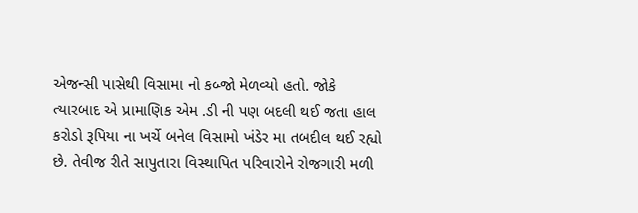એજન્સી પાસેથી વિસામા નો કબ્જો મેળવ્યો હતો. જોકે ત્યારબાદ એ પ્રામાણિક એમ .ડી ની પણ બદલી થઈ જતા હાલ કરોડો રૂપિયા ના ખર્ચે બનેલ વિસામો ખંડેર મા તબદીલ થઈ રહ્યો છે. તેવીજ રીતે સાપુતારા વિસ્થાપિત પરિવારોને રોજગારી મળી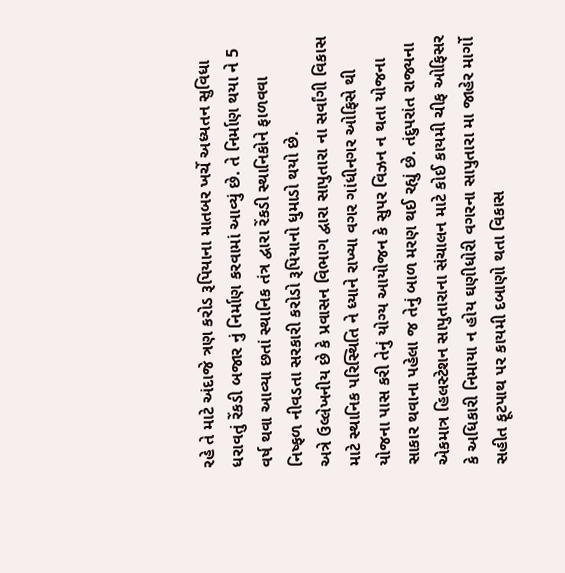રહે તે માટે અંદાજે ત્રણ કરોડ રૂપિયાના માતબર ખર્ચે અધ્યતન સુવિધા ધરાવતું રેંકડી બજાર નું નિર્માણ કરવામાં આવ્યું છે. તે નિર્માણ થયા ને 5 વર્ષ થવા આવ્યા છતાં સ્થાનિક તંત્ર દ્વારા રેંકડી સ્થાનિકોને ફાળવવા નિષ્ફળ નીવડતા સરકારી કરોડો રૂપિયાનો ધુમાડો થયો છે.
અત્રે ઉલ્લેખનીય છે કે પ્રવાસન વિભાગ દ્વારા સાપુતારા ના સર્વાંગી વિકાસ માટે સ્થાનિક પરિસ્થિતિ ને ધ્યાને રાખ્યા વગર ગાંધીનગર ઓફિસે થી યોજના પાસ કરી તેનું યોગ્ય આયોજન કે સુપર વિઝન ન થતા યોજના સાકાર થવાના પહેલા જ તેનું બાળ મરણ થઈ રહ્યું છે. તંદુપરાંત રાજ્યના એકમાત્ર હિલસ્ટેશન સાપુતારાના સંચાલન માટે કોઈ કાયમી ચીફ ઓફિસર કે અધિકારી નિમાયા ન હોય ઘણીધોરી વગરના સાપુતારા મા જાહેર માર્ગો સહીત ફૂટપાથ પર કાયમી દબાણો થતા વિકાસ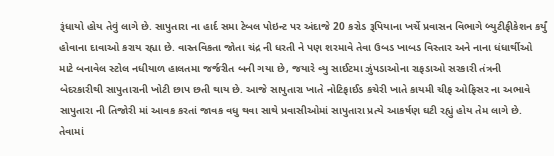રૂંધાયો હોય તેવું લાગે છે. સાપુતારા ના હાર્દ સમા ટેબલ પોઇન્ટ પર અંદાજે 20 કરોડ રૂપિયાના ખર્ચે પ્રવાસન વિભાગે બ્યુટીફીકેશન કર્યું હોવાના દાવાઓ કરાય રહ્યા છે. વાસ્તવિકતા જોતા ચંદ્ર ની ધરતી ને પણ શરમાવે તેવા ઉબડ ખાબડ વિસ્તાર અને નાના ધંધાર્થીઓ માટે બનાવેલ સ્ટોલ નધીયાળ હાલતમા જર્જરીત બની ગયા છે, જયારે વ્યુ સાઈટમા ઝુંપડાઓના રાફડાઓ સરકારી તંત્રની બેદરકારીથી સાપુતારાની ખોટી છાપ છતી થાય છે. આજે સાપુતારા ખાતે નોટિફાઈડ કચેરી ખાતે કાયમી ચીફ ઓફિસર ના અભાવે સાપુતારા ની તિજોરી માં આવક કરતાં જાવક વધુ થવા સાથે પ્રવાસીઓમાં સાપુતારા પ્રત્યે આકર્ષણ ઘટી રહ્યું હોય તેમ લાગે છે. તેવામાં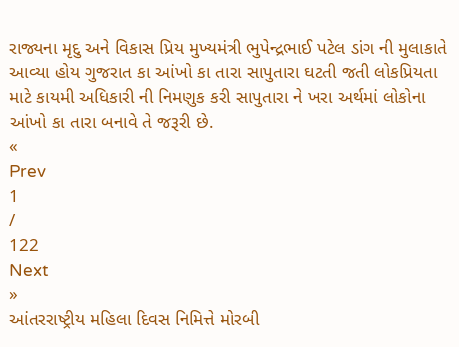રાજ્યના મૃદુ અને વિકાસ પ્રિય મુખ્યમંત્રી ભુપેન્દ્રભાઈ પટેલ ડાંગ ની મુલાકાતે આવ્યા હોય ગુજરાત કા આંખો કા તારા સાપુતારા ઘટતી જતી લોકપ્રિયતા માટે કાયમી અધિકારી ની નિમણુક કરી સાપુતારા ને ખરા અર્થમાં લોકોના આંખો કા તારા બનાવે તે જરૂરી છે.
«
Prev
1
/
122
Next
»
આંતરરાષ્ટ્રીય મહિલા દિવસ નિમિત્તે મોરબી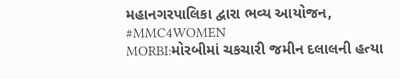મહાનગરપાલિકા દ્વારા ભવ્ય આયોજન, #MMC4WOMEN
MORBI:મોરબીમાં ચકચારી જમીન દલાલની હત્યા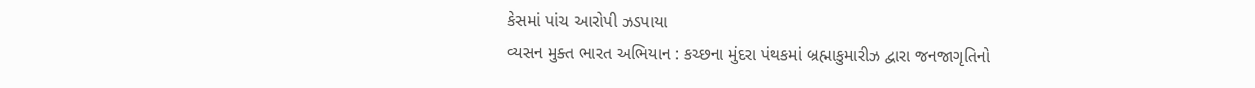કેસમાં પાંચ આરોપી ઝડપાયા
વ્યસન મુક્ત ભારત અભિયાન : કચ્છના મુંદરા પંથકમાં બ્રહ્માકુમારીઝ દ્વારા જનજાગૃતિનો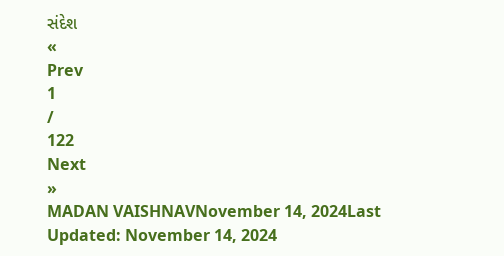સંદેશ
«
Prev
1
/
122
Next
»
MADAN VAISHNAVNovember 14, 2024Last Updated: November 14, 2024